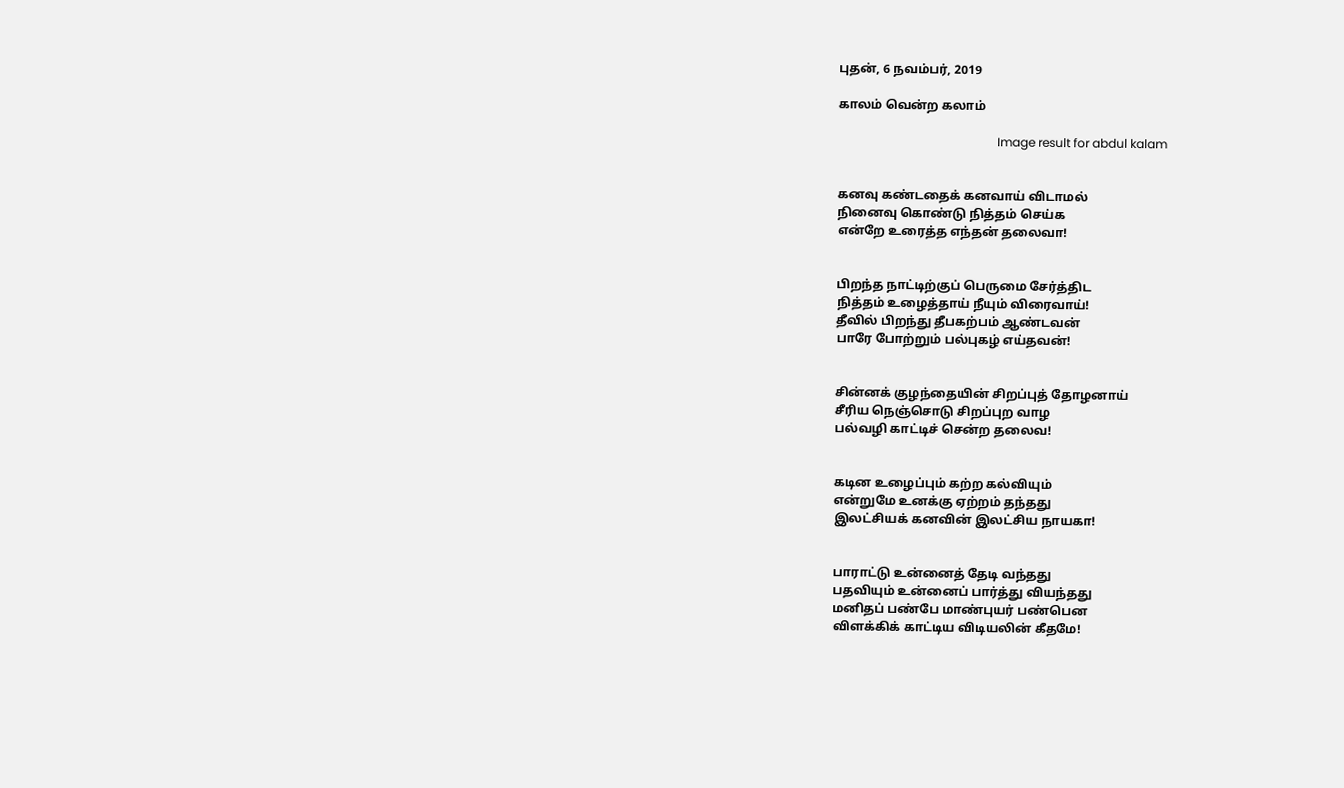புதன், 6 நவம்பர், 2019

காலம் வென்ற கலாம்

                                                     Image result for abdul kalam


கனவு கண்டதைக் கனவாய் விடாமல்
நினைவு கொண்டு நித்தம் செய்க
என்றே உரைத்த எந்தன் தலைவா!


பிறந்த நாட்டிற்குப் பெருமை சேர்த்திட
நித்தம் உழைத்தாய் நீயும் விரைவாய்!
தீவில் பிறந்து தீபகற்பம் ஆண்டவன்
பாரே போற்றும் பல்புகழ் எய்தவன்!


சின்னக் குழந்தையின் சிறப்புத் தோழனாய்
சீரிய நெஞ்சொடு சிறப்புற வாழ
பல்வழி காட்டிச் சென்ற தலைவ!


கடின உழைப்பும் கற்ற கல்வியும்
என்றுமே உனக்கு ஏற்றம் தந்தது
இலட்சியக் கனவின் இலட்சிய நாயகா!


பாராட்டு உன்னைத் தேடி வந்தது
பதவியும் உன்னைப் பார்த்து வியந்தது
மனிதப் பண்பே மாண்புயர் பண்பென
விளக்கிக் காட்டிய விடியலின் கீதமே!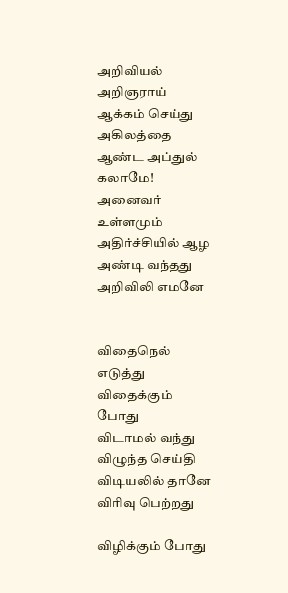அறிவியல் அறிஞராய் ஆக்கம் செய்து
அகிலத்தை ஆண்ட அப்துல் கலாமே!
அனைவர் உள்ளமும் அதிர்ச்சியில் ஆழ
அண்டி வந்தது அறிவிலி எமனே


விதைநெல் எடுத்து விதைக்கும் போது
விடாமல் வந்து விழுந்த செய்தி
விடியலில் தானே விரிவு பெற்றது

விழிக்கும் போது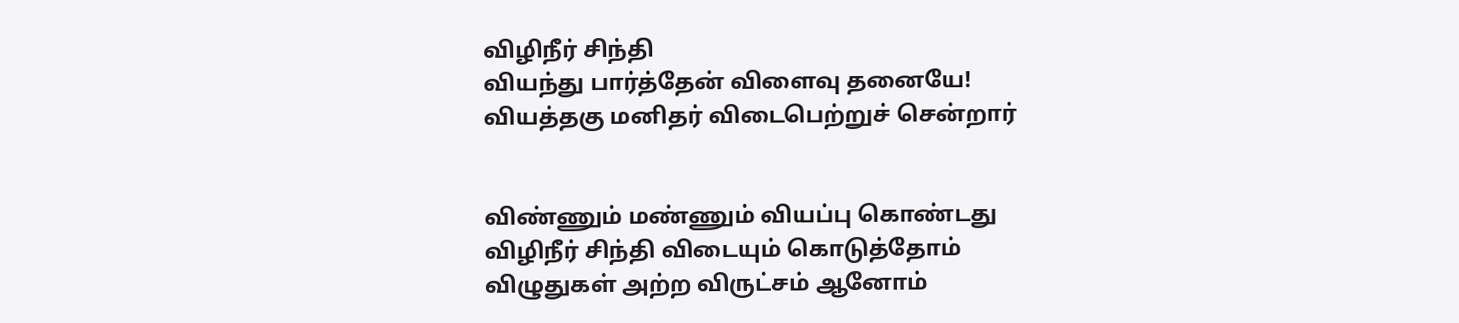விழிநீர் சிந்தி
வியந்து பார்த்தேன் விளைவு தனையே!
வியத்தகு மனிதர் விடைபெற்றுச் சென்றார்


விண்ணும் மண்ணும் வியப்பு கொண்டது
விழிநீர் சிந்தி விடையும் கொடுத்தோம்
விழுதுகள் அற்ற விருட்சம் ஆனோம்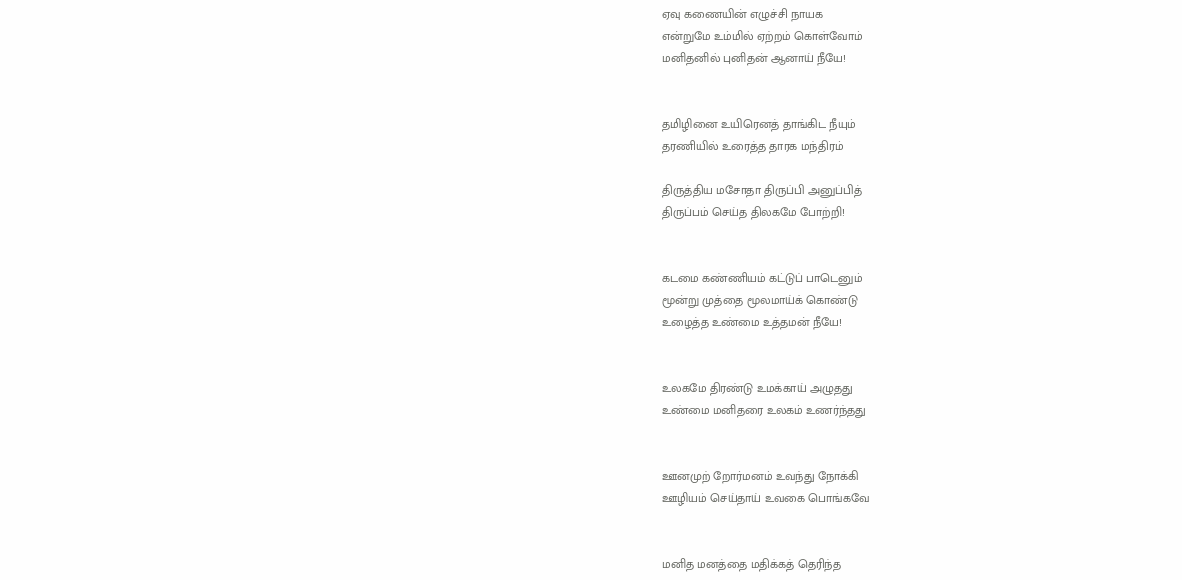ஏவு கணையின் எழுச்சி நாயக
என்றுமே உம்மில் ஏற்றம் கொள்வோம்
மனிதனில் புனிதன் ஆனாய் நீயே!


தமிழினை உயிரெனத் தாங்கிட நீயும்
தரணியில் உரைத்த தாரக மந்திரம்

திருத்திய மசோதா திருப்பி அனுப்பித்
திருப்பம் செய்த திலகமே போற்றி!


கடமை கண்ணியம் கட்டுப் பாடெனும்
மூன்று முத்தை மூலமாய்க் கொண்டு
உழைத்த உண்மை உத்தமன் நீயே!


உலகமே திரண்டு உமக்காய் அழுதது
உண்மை மனிதரை உலகம் உணர்ந்தது


ஊனமுற் றோர்மனம் உவந்து நோக்கி
ஊழியம் செய்தாய் உவகை பொங்கவே


மனித மனத்தை மதிக்கத் தெரிந்த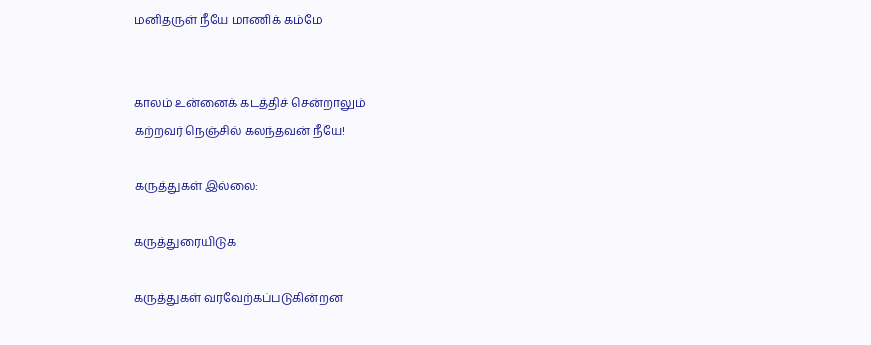மனிதருள் நீயே மாணிக் கம்மே


காலம் உன்னைக் கடத்திச் சென்றாலும்
கற்றவர் நெஞ்சில் கலந்தவன் நீயே!

கருத்துகள் இல்லை:

கருத்துரையிடுக

கருத்துகள் வரவேற்கப்படுகின்றன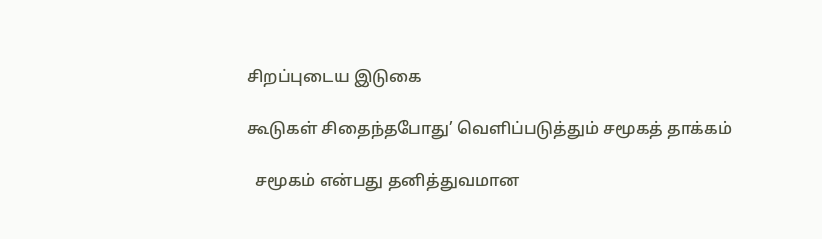சிறப்புடைய இடுகை

கூடுகள் சிதைந்தபோது’ வெளிப்படுத்தும் சமூகத் தாக்கம்

  சமூகம் என்பது தனித்துவமான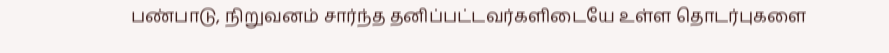பண்பாடு, நிறுவனம் சார்ந்த தனிப்பட்டவர்களிடையே உள்ள தொடர்புகளை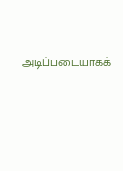அடிப்படையாகக்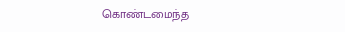கொண்டமைந்த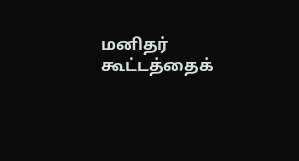மனிதர் கூட்டத்தைக்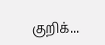குறிக்...